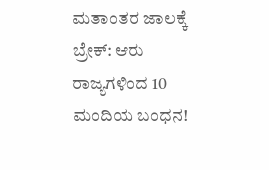ಮತಾಂತರ ಜಾಲಕ್ಕೆ ಬ್ರೇಕ್: ಆರು ರಾಜ್ಯಗಳಿಂದ 10 ಮಂದಿಯ ಬಂಧನ!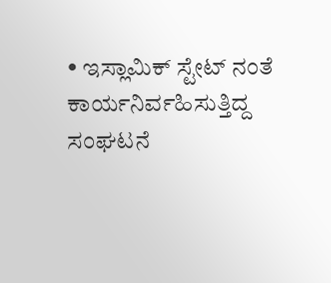• ಇಸ್ಲಾಮಿಕ್ ಸ್ಟೇಟ್‌ ನಂತೆ ಕಾರ್ಯನಿರ್ವಹಿಸುತ್ತಿದ್ದ ಸಂಘಟನೆ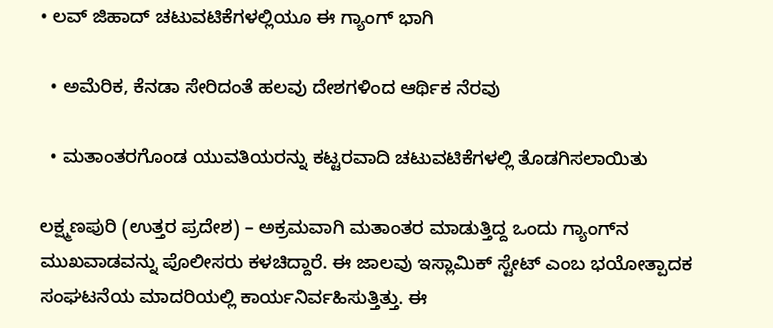• ಲವ್ ಜಿಹಾದ್ ಚಟುವಟಿಕೆಗಳಲ್ಲಿಯೂ ಈ ಗ್ಯಾಂಗ್ ಭಾಗಿ

  • ಅಮೆರಿಕ, ಕೆನಡಾ ಸೇರಿದಂತೆ ಹಲವು ದೇಶಗಳಿಂದ ಆರ್ಥಿಕ ನೆರವು

  • ಮತಾಂತರಗೊಂಡ ಯುವತಿಯರನ್ನು ಕಟ್ಟರವಾದಿ ಚಟುವಟಿಕೆಗಳಲ್ಲಿ ತೊಡಗಿಸಲಾಯಿತು

ಲಕ್ಷ್ಮಣಪುರಿ (ಉತ್ತರ ಪ್ರದೇಶ) – ಅಕ್ರಮವಾಗಿ ಮತಾಂತರ ಮಾಡುತ್ತಿದ್ದ ಒಂದು ಗ್ಯಾಂಗ್‌ನ ಮುಖವಾಡವನ್ನು ಪೊಲೀಸರು ಕಳಚಿದ್ದಾರೆ. ಈ ಜಾಲವು ಇಸ್ಲಾಮಿಕ್ ಸ್ಟೇಟ್ ಎಂಬ ಭಯೋತ್ಪಾದಕ ಸಂಘಟನೆಯ ಮಾದರಿಯಲ್ಲಿ ಕಾರ್ಯನಿರ್ವಹಿಸುತ್ತಿತ್ತು. ಈ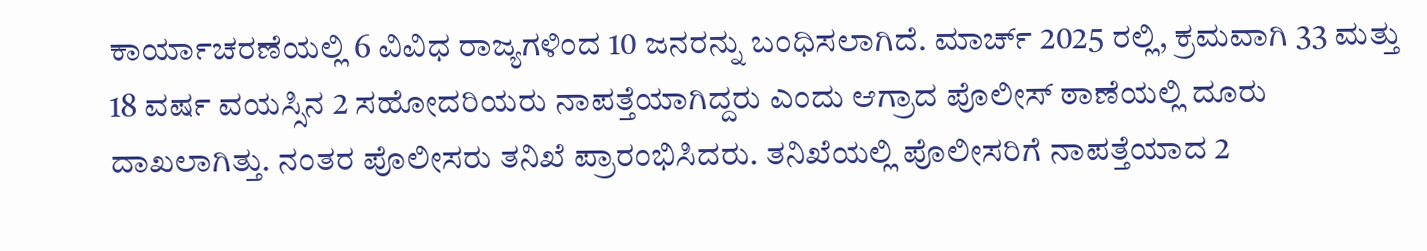ಕಾರ್ಯಾಚರಣೆಯಲ್ಲಿ 6 ವಿವಿಧ ರಾಜ್ಯಗಳಿಂದ 10 ಜನರನ್ನು ಬಂಧಿಸಲಾಗಿದೆ. ಮಾರ್ಚ್ 2025 ರಲ್ಲಿ, ಕ್ರಮವಾಗಿ 33 ಮತ್ತು 18 ವರ್ಷ ವಯಸ್ಸಿನ 2 ಸಹೋದರಿಯರು ನಾಪತ್ತೆಯಾಗಿದ್ದರು ಎಂದು ಆಗ್ರಾದ ಪೊಲೀಸ್ ಠಾಣೆಯಲ್ಲಿ ದೂರು ದಾಖಲಾಗಿತ್ತು. ನಂತರ ಪೊಲೀಸರು ತನಿಖೆ ಪ್ರಾರಂಭಿಸಿದರು. ತನಿಖೆಯಲ್ಲಿ ಪೊಲೀಸರಿಗೆ ನಾಪತ್ತೆಯಾದ 2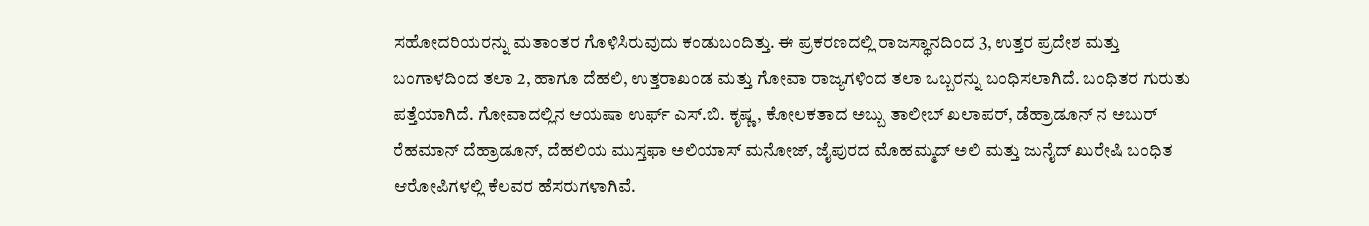ಸಹೋದರಿಯರನ್ನು ಮತಾಂತರ ಗೊಳಿಸಿರುವುದು ಕಂಡುಬಂದಿತ್ತು. ಈ ಪ್ರಕರಣದಲ್ಲಿ ರಾಜಸ್ಥಾನದಿಂದ 3, ಉತ್ತರ ಪ್ರದೇಶ ಮತ್ತು ಬಂಗಾಳದಿಂದ ತಲಾ 2, ಹಾಗೂ ದೆಹಲಿ, ಉತ್ತರಾಖಂಡ ಮತ್ತು ಗೋವಾ ರಾಜ್ಯಗಳಿಂದ ತಲಾ ಒಬ್ಬರನ್ನು ಬಂಧಿಸಲಾಗಿದೆ. ಬಂಧಿತರ ಗುರುತು ಪತ್ತೆಯಾಗಿದೆ. ಗೋವಾದಲ್ಲಿನ ಆಯಷಾ ಉರ್ಫ್ ಎಸ್.ಬಿ. ಕೃಷ್ಣ, ಕೋಲಕತಾದ ಅಬ್ಬು ತಾಲೀಬ್ ಖಲಾಪರ್, ಡೆಹ್ರಾಡೂನ್‌ ನ ಅಬುರ್ ರೆಹಮಾನ್ ದೆಹ್ರಾಡೂನ್, ದೆಹಲಿಯ ಮುಸ್ತಫಾ ಅಲಿಯಾಸ್ ಮನೋಜ್, ಜೈಪುರದ ಮೊಹಮ್ಮದ್ ಅಲಿ ಮತ್ತು ಜುನೈದ್ ಖುರೇಷಿ ಬಂಧಿತ ಆರೋಪಿಗಳಲ್ಲಿ ಕೆಲವರ ಹೆಸರುಗಳಾಗಿವೆ.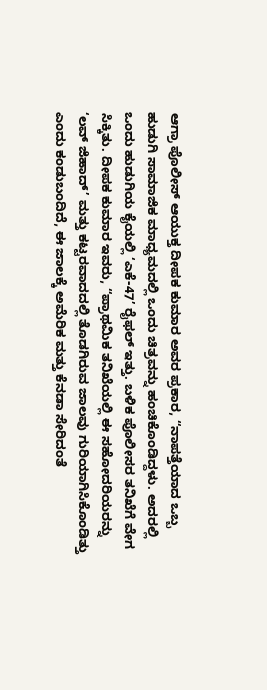ಆಗ್ರಾ ಪೊಲೀಸ್ ಆಯುಕ್ತ ದೀಪಕ ಕುಮಾರ ಅವರ ಪ್ರಕಾರ, “ನಾಪತ್ತೆಯಾದ ಒಬ್ಬ ಹುಡುಗಿ ಸಾಮಾಜಿಕ ಮಾಧ್ಯಮದಲ್ಲಿ ಒಂದು ಚಿತ್ರವನ್ನು ಹಂಚಿಕೊಂಡಿದ್ದಳು. ಅದರಲ್ಲಿ ಒಂದು ಹುಡುಗಿಯ ಕೈಯಲ್ಲಿ ‘ಎಕೆ-47’ ರೈಫಲ್ ಇತ್ತು. ಬಳಿಕ ಪೊಲೀಸರ ತನಿಖೆಗೆ ವೇಗ ಸಿಕ್ಕಿತು. ದೀಪಕ ಕುಮಾರ ಇವರು, “ಪ್ರಾಥಮಿಕ ತನಿಖೆಯಲ್ಲಿ ಈ ಸಹೋದರಿಯರನ್ನು ‘ಲವ್ ಜಿಹಾದ್’ ಮತ್ತು ಕಟ್ಟರವಾದದಲ್ಲಿ ತೊಡಗಿರುವ ಜಾಲವು ಗುರಿಯಾಗಿಸಿಕೊಂಡಿತ್ತು ಎಂದು ಕಂಡುಬಂದಿದೆ, ಈ ಜಾಲಕ್ಕೆ ಅಮೆರಿಕ ಮತ್ತು ಕೆನಡಾ ಸೇರಿದಂತೆ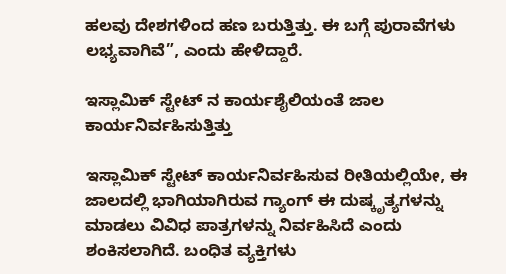ಹಲವು ದೇಶಗಳಿಂದ ಹಣ ಬರುತ್ತಿತ್ತು. ಈ ಬಗ್ಗೆ ಪುರಾವೆಗಳು ಲಭ್ಯವಾಗಿವೆ”, ಎಂದು ಹೇಳಿದ್ದಾರೆ.

ಇಸ್ಲಾಮಿಕ್ ಸ್ಟೇಟ್‌ ನ ಕಾರ್ಯಶೈಲಿಯಂತೆ ಜಾಲ ಕಾರ್ಯನಿರ್ವಹಿಸುತ್ತಿತ್ತು

ಇಸ್ಲಾಮಿಕ್ ಸ್ಟೇಟ್ ಕಾರ್ಯನಿರ್ವಹಿಸುವ ರೀತಿಯಲ್ಲಿಯೇ, ಈ ಜಾಲದಲ್ಲಿ ಭಾಗಿಯಾಗಿರುವ ಗ್ಯಾಂಗ್ ಈ ದುಷ್ಕೃತ್ಯಗಳನ್ನು ಮಾಡಲು ವಿವಿಧ ಪಾತ್ರಗಳನ್ನು ನಿರ್ವಹಿಸಿದೆ ಎಂದು ಶಂಕಿಸಲಾಗಿದೆ. ಬಂಧಿತ ವ್ಯಕ್ತಿಗಳು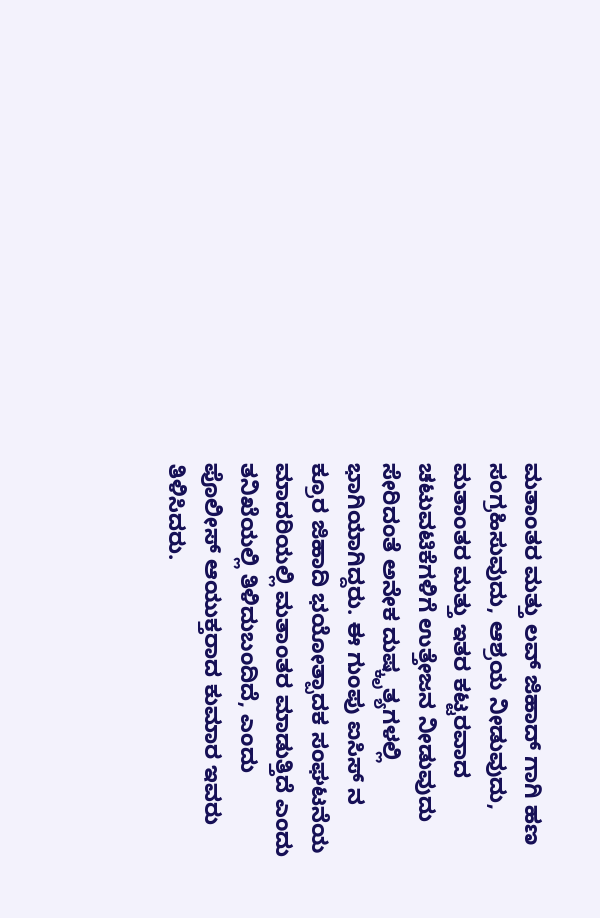ಮತಾಂತರ ಮತ್ತು ಲವ್ ಜಿಹಾದ್‌ ಗಾಗಿ ಹಣ ಸಂಗ್ರಹಿಸುವುದು, ಆಶ್ರಯ ನೀಡುವುದು, ಮತಾಂತರ ಮತ್ತು ಇತರ ಕಟ್ಟರವಾದ ಚಟುವಟಿಕೆಗಳಿಗೆ ಉತ್ತೇಜನ ನೀಡುವುದು ಸೇರಿದಂತೆ ಅನೇಕ ದುಷ್ಕೃತ್ಯಗಳಲ್ಲಿ ಭಾಗಿಯಾಗಿದ್ದರು. ಈ ಗುಂಪು ಐಸಿಸ್‌ ನ ಕ್ರೂರ ಜಿಹಾದಿ ಭಯೋತ್ಪಾದಕ ಸಂಘಟನೆಯ ಮಾದರಿಯಲ್ಲಿ ಮತಾಂತರ ಮಾಡುತ್ತಿದೆ ಎಂದು ತನಿಖೆಯಲ್ಲಿ ತಿಳಿದುಬಂದಿದೆ, ಎಂದು ಪೊಲೀಸ್ ಆಯುಕ್ತರಾದ ಕುಮಾರ ಇವರು ತಿಳಿಸಿದರು.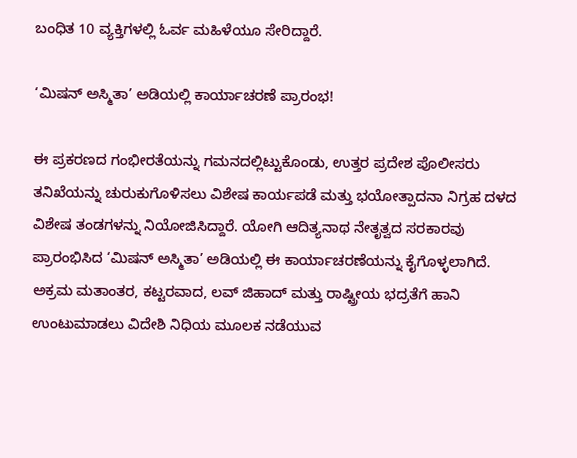ಬಂಧಿತ 10 ವ್ಯಕ್ತಿಗಳಲ್ಲಿ ಓರ್ವ ಮಹಿಳೆಯೂ ಸೇರಿದ್ದಾರೆ.

‘ಮಿಷನ್ ಅಸ್ಮಿತಾ’ ಅಡಿಯಲ್ಲಿ ಕಾರ್ಯಾಚರಣೆ ಪ್ರಾರಂಭ!

ಈ ಪ್ರಕರಣದ ಗಂಭೀರತೆಯನ್ನು ಗಮನದಲ್ಲಿಟ್ಟುಕೊಂಡು, ಉತ್ತರ ಪ್ರದೇಶ ಪೊಲೀಸರು ತನಿಖೆಯನ್ನು ಚುರುಕುಗೊಳಿಸಲು ವಿಶೇಷ ಕಾರ್ಯಪಡೆ ಮತ್ತು ಭಯೋತ್ಪಾದನಾ ನಿಗ್ರಹ ದಳದ ವಿಶೇಷ ತಂಡಗಳನ್ನು ನಿಯೋಜಿಸಿದ್ದಾರೆ. ಯೋಗಿ ಆದಿತ್ಯನಾಥ ನೇತೃತ್ವದ ಸರಕಾರವು ಪ್ರಾರಂಭಿಸಿದ ‘ಮಿಷನ್ ಅಸ್ಮಿತಾ’ ಅಡಿಯಲ್ಲಿ ಈ ಕಾರ್ಯಾಚರಣೆಯನ್ನು ಕೈಗೊಳ್ಳಲಾಗಿದೆ. ಅಕ್ರಮ ಮತಾಂತರ, ಕಟ್ಟರವಾದ, ಲವ್ ಜಿಹಾದ್ ಮತ್ತು ರಾಷ್ಟ್ರೀಯ ಭದ್ರತೆಗೆ ಹಾನಿ ಉಂಟುಮಾಡಲು ವಿದೇಶಿ ನಿಧಿಯ ಮೂಲಕ ನಡೆಯುವ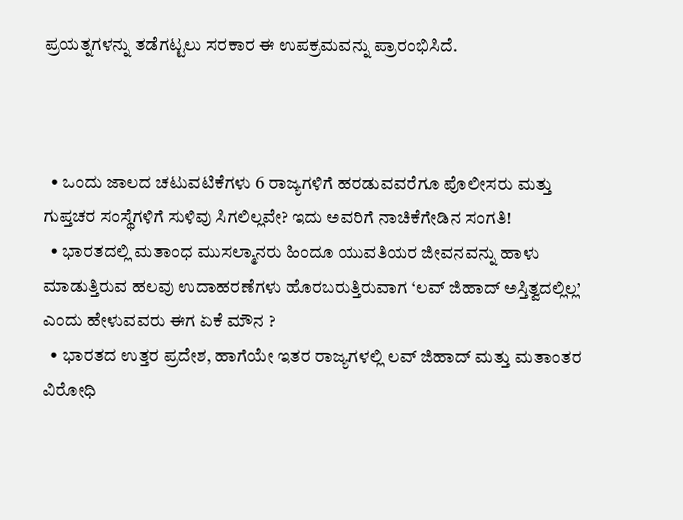ಪ್ರಯತ್ನಗಳನ್ನು ತಡೆಗಟ್ಟಲು ಸರಕಾರ ಈ ಉಪಕ್ರಮವನ್ನು ಪ್ರಾರಂಭಿಸಿದೆ.



  • ಒಂದು ಜಾಲದ ಚಟುವಟಿಕೆಗಳು 6 ರಾಜ್ಯಗಳಿಗೆ ಹರಡುವವರೆಗೂ ಪೊಲೀಸರು ಮತ್ತು ಗುಪ್ತಚರ ಸಂಸ್ಥೆಗಳಿಗೆ ಸುಳಿವು ಸಿಗಲಿಲ್ಲವೇ? ಇದು ಅವರಿಗೆ ನಾಚಿಕೆಗೇಡಿನ ಸಂಗತಿ!
  • ಭಾರತದಲ್ಲಿ ಮತಾಂಧ ಮುಸಲ್ಮಾನರು ಹಿಂದೂ ಯುವತಿಯರ ಜೀವನವನ್ನು ಹಾಳು ಮಾಡುತ್ತಿರುವ ಹಲವು ಉದಾಹರಣೆಗಳು ಹೊರಬರುತ್ತಿರುವಾಗ ‘ಲವ್ ಜಿಹಾದ್ ಅಸ್ತಿತ್ವದಲ್ಲಿಲ್ಲ’ ಎಂದು ಹೇಳುವವರು ಈಗ ಏಕೆ ಮೌನ ?
  • ಭಾರತದ ಉತ್ತರ ಪ್ರದೇಶ, ಹಾಗೆಯೇ ಇತರ ರಾಜ್ಯಗಳಲ್ಲಿ ಲವ್ ಜಿಹಾದ್ ಮತ್ತು ಮತಾಂತರ ವಿರೋಧಿ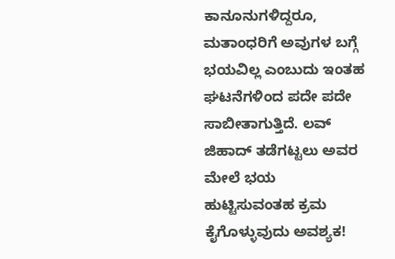ಕಾನೂನುಗಳಿದ್ದರೂ, ಮತಾಂಧರಿಗೆ ಅವುಗಳ ಬಗ್ಗೆ ಭಯವಿಲ್ಲ ಎಂಬುದು ಇಂತಹ ಘಟನೆಗಳಿಂದ ಪದೇ ಪದೇ ಸಾಬೀತಾಗುತ್ತಿದೆ. ಲವ್ ಜಿಹಾದ್ ತಡೆಗಟ್ಟಲು ಅವರ ಮೇಲೆ ಭಯ ಹುಟ್ಟಿಸುವಂತಹ ಕ್ರಮ ಕೈಗೊಳ್ಳುವುದು ಅವಶ್ಯಕ!